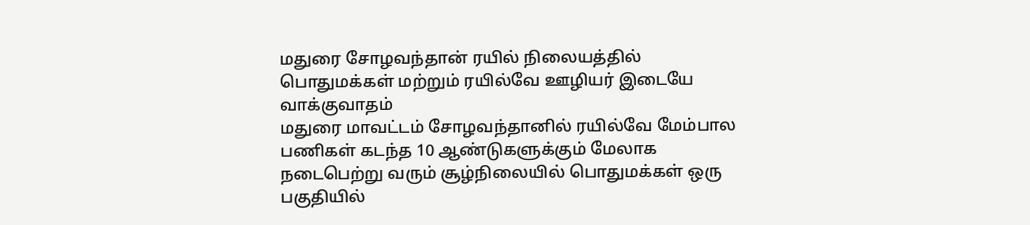மதுரை சோழவந்தான் ரயில் நிலையத்தில் பொதுமக்கள் மற்றும் ரயில்வே ஊழியர் இடையே வாக்குவாதம்
மதுரை மாவட்டம் சோழவந்தானில் ரயில்வே மேம்பால பணிகள் கடந்த 10 ஆண்டுகளுக்கும் மேலாக நடைபெற்று வரும் சூழ்நிலையில் பொதுமக்கள் ஒரு பகுதியில்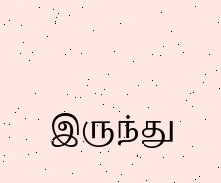இருந்து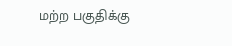மற்ற பகுதிக்கு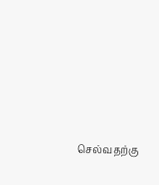செல்வதற்கு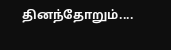தினந்தோறும்....